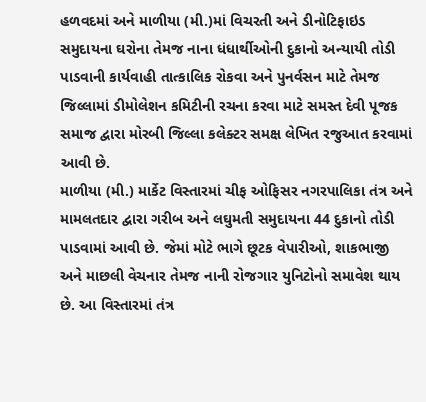હળવદમાં અને માળીયા (મી.)માં વિચરતી અને ડીનોટિફાઇડ સમુદાયના ઘરોના તેમજ નાના ધંધાર્થીઓની દુકાનો અન્યાયી તોડી પાડવાની કાર્યવાહી તાત્કાલિક રોકવા અને પુનર્વસન માટે તેમજ જિલ્લામાં ડીમોલેશન કમિટીની રચના કરવા માટે સમસ્ત દેવી પૂજક સમાજ દ્વારા મોરબી જિલ્લા કલેક્ટર સમક્ષ લેખિત રજુઆત કરવામાં આવી છે.
માળીયા (મી.) માર્કેટ વિસ્તારમાં ચીફ ઓફિસર નગરપાલિકા તંત્ર અને મામલતદાર દ્વારા ગરીબ અને લઘુમતી સમુદાયના 44 દુકાનો તોડી પાડવામાં આવી છે. જેમાં મોટે ભાગે છૂટક વેપારીઓ, શાકભાજી અને માછલી વેચનાર તેમજ નાની રોજગાર યુનિટોનો સમાવેશ થાય છે. આ વિસ્તારમાં તંત્ર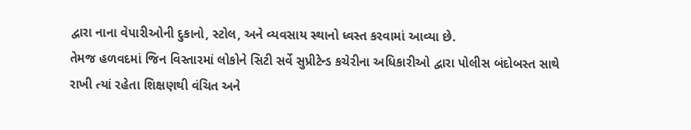દ્વારા નાના વેપારીઓની દુકાનો, સ્ટોલ, અને વ્યવસાય સ્થાનો ધ્વસ્ત કરવામાં આવ્યા છે.
તેમજ હળવદમાં જિન વિસ્તારમાં લોકોને સિટી સર્વે સુપ્રીટેન્ડ કચેરીના અધિકારીઓ દ્વારા પોલીસ બંદોબસ્ત સાથે રાખી ત્યાં રહેતા શિક્ષણથી વંચિત અને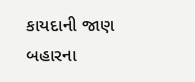કાયદાની જાણ બહારના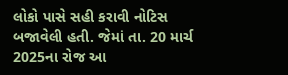લોકો પાસે સહી કરાવી નોટિસ બજાવેલી હતી. જેમાં તા. 20 માર્ચ 2025ના રોજ આ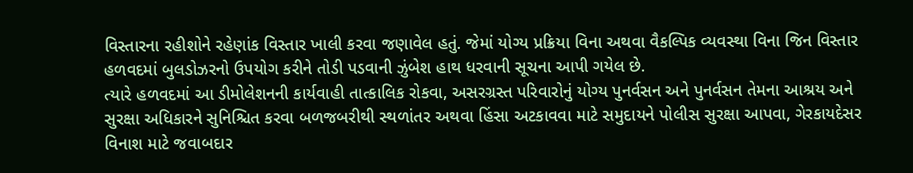વિસ્તારના રહીશોને રહેણાંક વિસ્તાર ખાલી કરવા જણાવેલ હતું. જેમાં યોગ્ય પ્રક્રિયા વિના અથવા વૈકલ્પિક વ્યવસ્થા વિના જિન વિસ્તાર હળવદમાં બુલડોઝરનો ઉપયોગ કરીને તોડી પડવાની ઝુંબેશ હાથ ધરવાની સૂચના આપી ગયેલ છે.
ત્યારે હળવદમાં આ ડીમોલેશનની કાર્યવાહી તાત્કાલિક રોકવા, અસરગ્રસ્ત પરિવારોનું યોગ્ય પુનર્વસન અને પુનર્વસન તેમના આશ્રય અને સુરક્ષા અધિકારને સુનિશ્ચિત કરવા બળજબરીથી સ્થળાંતર અથવા હિંસા અટકાવવા માટે સમુદાયને પોલીસ સુરક્ષા આપવા, ગેરકાયદેસર વિનાશ માટે જવાબદાર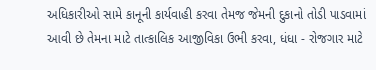અધિકારીઓ સામે કાનૂની કાર્યવાહી કરવા તેમજ જેમની દુકાનો તોડી પાડવામાં આવી છે તેમના માટે તાત્કાલિક આજીવિકા ઉભી કરવા, ધંધા - રોજગાર માટે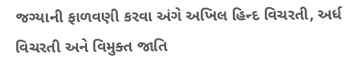જગ્યાની ફાળવણી કરવા અંગે અખિલ હિન્દ વિચરતી, અર્ધ વિચરતી અને વિમુક્ત જાતિ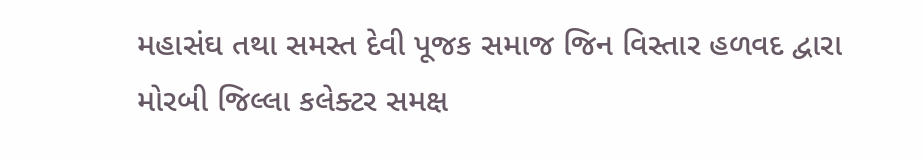મહાસંઘ તથા સમસ્ત દેવી પૂજક સમાજ જિન વિસ્તાર હળવદ દ્વારા મોરબી જિલ્લા કલેક્ટર સમક્ષ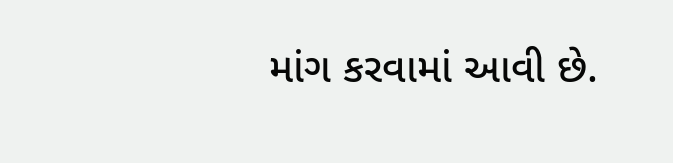માંગ કરવામાં આવી છે.